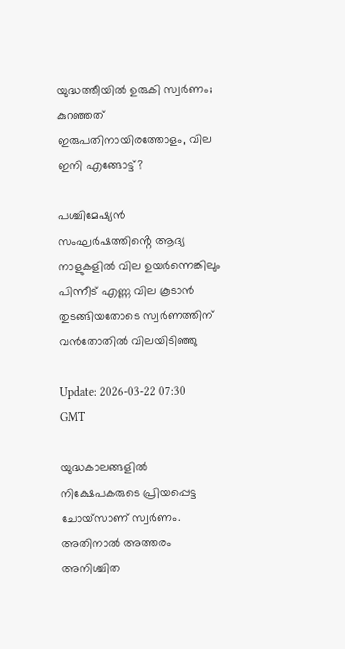യുദ്ധത്തീയില്‍ ഉരുകി സ്വര്‍ണം; കുറഞ്ഞത് ഇരുപതിനായിരത്തോളം, വില ഇനി എങ്ങോട്ട്?

പശ്ചിമേഷ്യന്‍ സംഘര്‍ഷത്തിൻ്റെ ആദ്യ നാളുകളില്‍ വില ഉയര്‍ന്നെങ്കിലും പിന്നീട് എണ്ണ വില കൂടാന്‍ തുടങ്ങിയതോടെ സ്വര്‍ണത്തിന് വന്‍തോതില്‍ വിലയിടിഞ്ഞു

Update: 2026-03-22 07:30 GMT

യുദ്ധകാലങ്ങളില്‍ നിക്ഷേപകരുടെ പ്രിയപ്പെട്ട ചോയ്‌സാണ് സ്വര്‍ണം. അതിനാല്‍ അത്തരം അനിശ്ചിത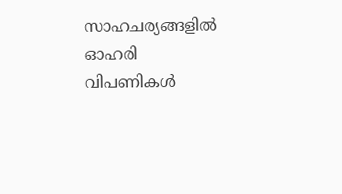സാഹചര്യങ്ങളില്‍ ഓഹരി വിപണികള്‍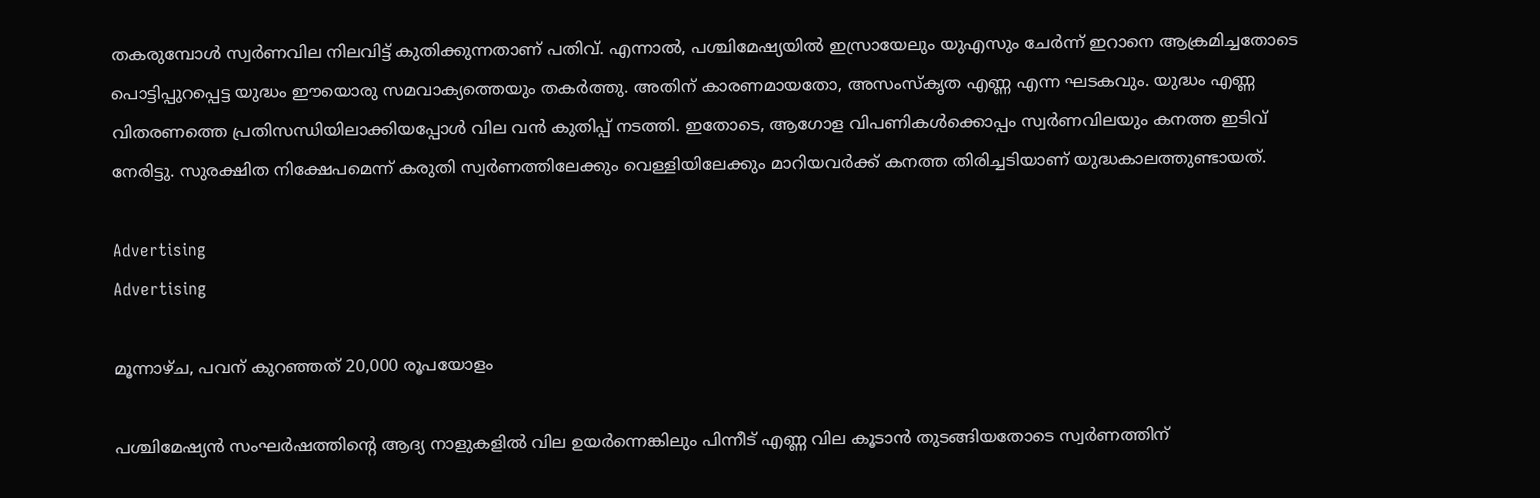തകരുമ്പോള്‍ സ്വര്‍ണവില നിലവിട്ട് കുതിക്കുന്നതാണ് പതിവ്. എന്നാല്‍, പശ്ചിമേഷ്യയില്‍ ഇസ്രായേലും യുഎസും ചേര്‍ന്ന് ഇറാനെ ആക്രമിച്ചതോടെ പൊട്ടിപ്പുറപ്പെട്ട യുദ്ധം ഈയൊരു സമവാക്യത്തെയും തകര്‍ത്തു. അതിന് കാരണമായതോ, അസംസ്‌കൃത എണ്ണ എന്ന ഘടകവും. യുദ്ധം എണ്ണ വിതരണത്തെ പ്രതിസന്ധിയിലാക്കിയപ്പോള്‍ വില വന്‍ കുതിപ്പ് നടത്തി. ഇതോടെ, ആഗോള വിപണികള്‍ക്കൊപ്പം സ്വര്‍ണവിലയും കനത്ത ഇടിവ് നേരിട്ടു. സുരക്ഷിത നിക്ഷേപമെന്ന് കരുതി സ്വര്‍ണത്തിലേക്കും വെള്ളിയിലേക്കും മാറിയവര്‍ക്ക് കനത്ത തിരിച്ചടിയാണ് യുദ്ധകാലത്തുണ്ടായത്.

Advertising
Advertising

മൂന്നാഴ്ച, പവന് കുറഞ്ഞത് 20,000 രൂപയോളം

പശ്ചിമേഷ്യന്‍ സംഘര്‍ഷത്തിന്റെ ആദ്യ നാളുകളില്‍ വില ഉയര്‍ന്നെങ്കിലും പിന്നീട് എണ്ണ വില കൂടാന്‍ തുടങ്ങിയതോടെ സ്വര്‍ണത്തിന്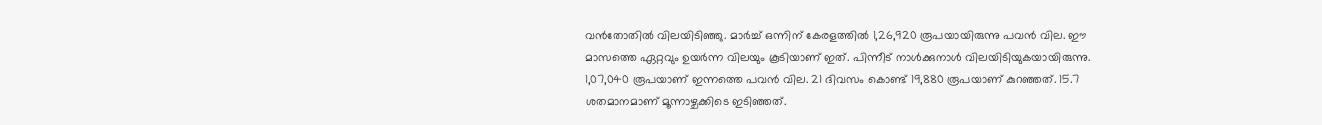വന്‍തോതില്‍ വിലയിടിഞ്ഞു. മാര്‍ച്ച് ഒന്നിന് കേരളത്തില്‍ 1,26,920 രൂപയായിരുന്നു പവന്‍ വില. ഈ മാസത്തെ ഏറ്റവും ഉയര്‍ന്ന വിലയും കൂടിയാണ് ഇത്. പിന്നീട് നാള്‍ക്കുനാള്‍ വിലയിടിയുകയായിരുന്നു. 1,07,040 രൂപയാണ് ഇന്നത്തെ പവന്‍ വില. 21 ദിവസം കൊണ്ട് 19,880 രൂപയാണ് കുറഞ്ഞത്. 15.7 ശതമാനമാണ് മൂന്നാഴ്ചക്കിടെ ഇടിഞ്ഞത്.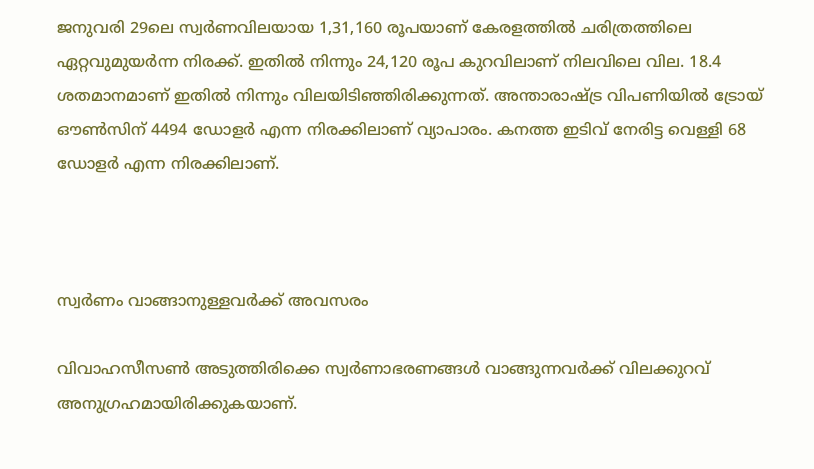ജനുവരി 29ലെ സ്വര്‍ണവിലയായ 1,31,160 രൂപയാണ് കേരളത്തില്‍ ചരിത്രത്തിലെ ഏറ്റവുമുയര്‍ന്ന നിരക്ക്. ഇതില്‍ നിന്നും 24,120 രൂപ കുറവിലാണ് നിലവിലെ വില. 18.4 ശതമാനമാണ് ഇതില്‍ നിന്നും വിലയിടിഞ്ഞിരിക്കുന്നത്. അന്താരാഷ്ട്ര വിപണിയില്‍ ട്രോയ് ഔണ്‍സിന് 4494 ഡോളര്‍ എന്ന നിരക്കിലാണ് വ്യാപാരം. കനത്ത ഇടിവ് നേരിട്ട വെള്ളി 68 ഡോളര്‍ എന്ന നിരക്കിലാണ്.



സ്വര്‍ണം വാങ്ങാനുള്ളവര്‍ക്ക് അവസരം

വിവാഹസീസണ്‍ അടുത്തിരിക്കെ സ്വര്‍ണാഭരണങ്ങള്‍ വാങ്ങുന്നവര്‍ക്ക് വിലക്കുറവ് അനുഗ്രഹമായിരിക്കുകയാണ്.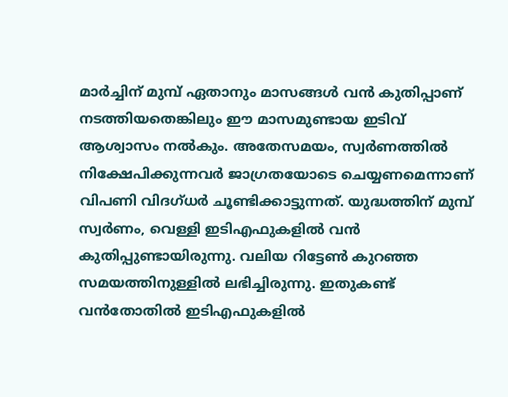മാര്‍ച്ചിന് മുമ്പ് ഏതാനും മാസങ്ങള്‍ വന്‍ കുതിപ്പാണ് നടത്തിയതെങ്കിലും ഈ മാസമുണ്ടായ ഇടിവ് ആശ്വാസം നല്‍കും. അതേസമയം, സ്വര്‍ണത്തില്‍ നിക്ഷേപിക്കുന്നവര്‍ ജാഗ്രതയോടെ ചെയ്യണമെന്നാണ് വിപണി വിദഗ്ധര്‍ ചൂണ്ടിക്കാട്ടുന്നത്. യുദ്ധത്തിന് മുമ്പ് സ്വര്‍ണം, വെള്ളി ഇടിഎഫുകളില്‍ വന്‍ കുതിപ്പുണ്ടായിരുന്നു. വലിയ റിട്ടേണ്‍ കുറഞ്ഞ സമയത്തിനുള്ളില്‍ ലഭിച്ചിരുന്നു. ഇതുകണ്ട് വന്‍തോതില്‍ ഇടിഎഫുകളില്‍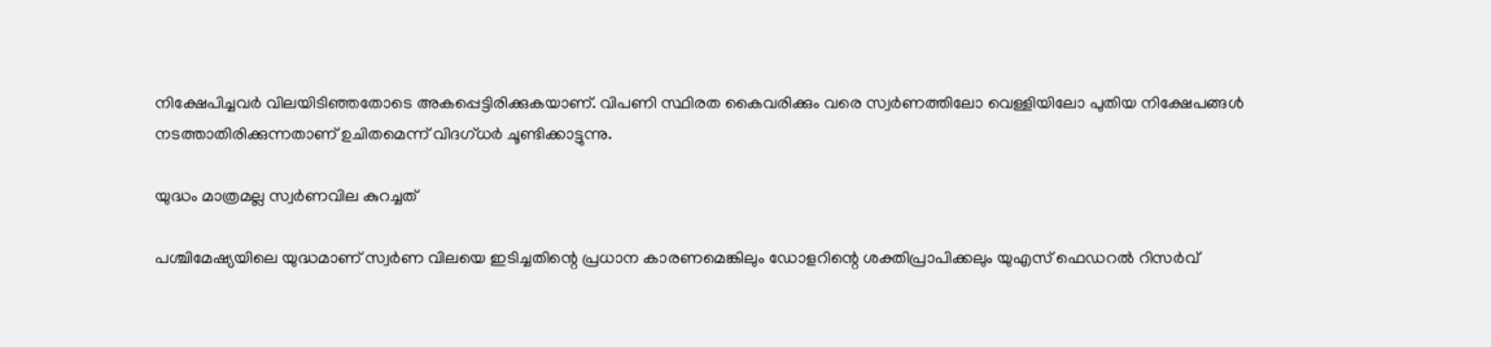നിക്ഷേപിച്ചവര്‍ വിലയിടിഞ്ഞതോടെ അകപ്പെട്ടിരിക്കുകയാണ്. വിപണി സ്ഥിരത കൈവരിക്കും വരെ സ്വര്‍ണത്തിലോ വെള്ളിയിലോ പുതിയ നിക്ഷേപങ്ങള്‍ നടത്താതിരിക്കുന്നതാണ് ഉചിതമെന്ന് വിദഗ്ധര്‍ ചൂണ്ടിക്കാട്ടുന്നു.

യുദ്ധം മാത്രമല്ല സ്വര്‍ണവില കുറച്ചത്

പശ്ചിമേഷ്യയിലെ യുദ്ധമാണ് സ്വര്‍ണ വിലയെ ഇടിച്ചതിന്റെ പ്രധാന കാരണമെങ്കിലും ഡോളറിന്റെ ശക്തിപ്രാപിക്കലും യുഎസ് ഫെഡറല്‍ റിസര്‍വ്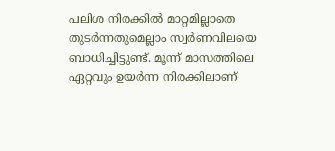പലിശ നിരക്കില്‍ മാറ്റമില്ലാതെ തുടര്‍ന്നതുമെല്ലാം സ്വര്‍ണവിലയെ ബാധിച്ചിട്ടുണ്ട്. മൂന്ന് മാസത്തിലെ ഏറ്റവും ഉയര്‍ന്ന നിരക്കിലാണ്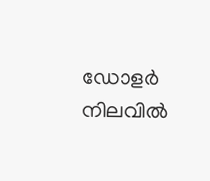ഡോളര്‍ നിലവില്‍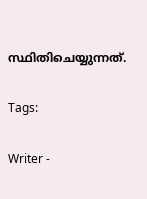സ്ഥിതിചെയ്യുന്നത്.

Tags:

Writer -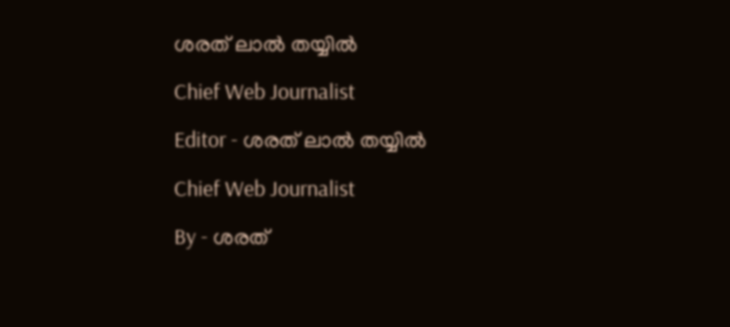ശരത് ലാൽ തയ്യിൽ

Chief Web Journalist

Editor - ശരത് ലാൽ തയ്യിൽ

Chief Web Journalist

By - ശരത്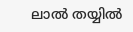ലാൽ തയ്യിൽ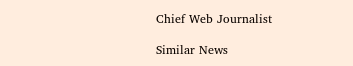Chief Web Journalist

Similar News